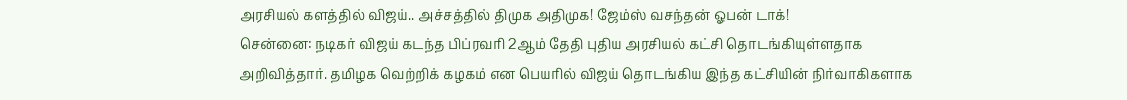அரசியல் களத்தில் விஜய்.. அச்சத்தில் திமுக அதிமுக! ஜேம்ஸ் வசந்தன் ஓபன் டாக்!
சென்னை: நடிகர் விஜய் கடந்த பிப்ரவரி 2ஆம் தேதி புதிய அரசியல் கட்சி தொடங்கியுள்ளதாக அறிவித்தார். தமிழக வெற்றிக் கழகம் என பெயரில் விஜய் தொடங்கிய இந்த கட்சியின் நிர்வாகிகளாக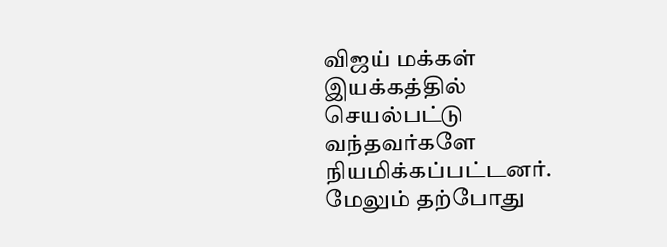விஜய் மக்கள் இயக்கத்தில் செயல்பட்டு வந்தவர்களே நியமிக்கப்பட்டனர். மேலும் தற்போது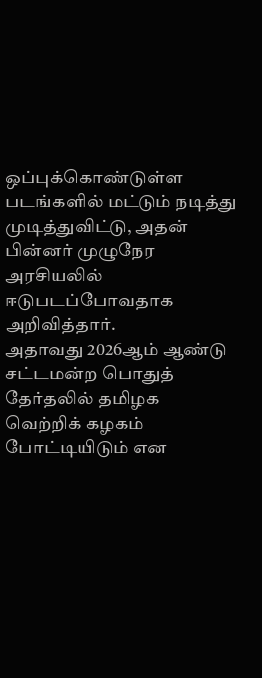ஒப்புக்கொண்டுள்ள படங்களில் மட்டும் நடித்து முடித்துவிட்டு, அதன் பின்னர் முழுநேர அரசியலில் ஈடுபடப்போவதாக அறிவித்தார்.
அதாவது 2026ஆம் ஆண்டு சட்டமன்ற பொதுத் தேர்தலில் தமிழக வெற்றிக் கழகம் போட்டியிடும் என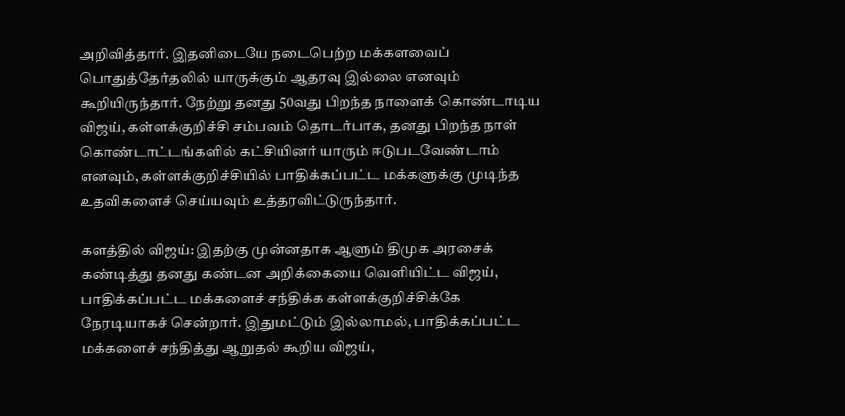அறிவித்தார். இதனிடையே நடைபெற்ற மக்களவைப் பொதுத்தேர்தலில் யாருக்கும் ஆதரவு இல்லை எனவும் கூறியிருந்தார். நேற்று தனது 50வது பிறந்த நாளைக் கொண்டாடிய விஜய், கள்ளக்குறிச்சி சம்பவம் தொடர்பாக, தனது பிறந்த நாள் கொண்டாட்டங்களில் கட்சியினர் யாரும் ஈடுபடவேண்டாம் எனவும், கள்ளக்குறிச்சியில் பாதிக்கப்பட்ட மக்களுக்கு முடிந்த உதவிகளைச் செய்யவும் உத்தரவிட்டுருந்தார்.

களத்தில் விஜய்: இதற்கு முன்னதாக ஆளும் திமுக அரசைக் கண்டித்து தனது கண்டன அறிக்கையை வெளியிட்ட விஜய், பாதிக்கப்பட்ட மக்களைச் சந்திக்க கள்ளக்குறிச்சிக்கே நேரடியாகச் சென்றார். இதுமட்டும் இல்லாமல், பாதிக்கப்பட்ட மக்களைச் சந்தித்து ஆறுதல் கூறிய விஜய்,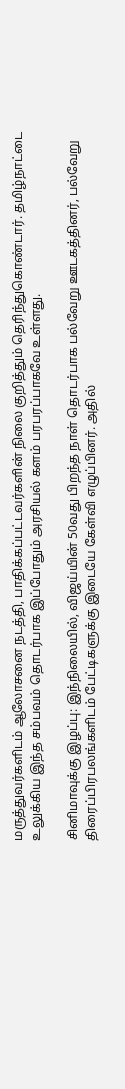மருத்துவர்களிடம் ஆலோசனை நடத்தி, பாதிக்கப்பட்டவர்களின் நிலை குறித்தும் தெரிந்துகொண்டார். தமிழ்நாட்டை உலுக்கிய இந்த சம்பவம் தொடர்பாக இப்போதும் அரசியல் களம் பரபரப்பாகவே உள்ளது.

சினிமாவுக்கு இழப்பு: இந்நிலையில், விஜய்யின் 50வது பிறந்த நாள் தொடர்பாக பல்வேறு ஊடகத்தினர், பல்வேறு திரைப்பிரபலங்களிடம் பேட்டிகளுக்கு இடையே கேள்வி எழுப்பினர். அதில்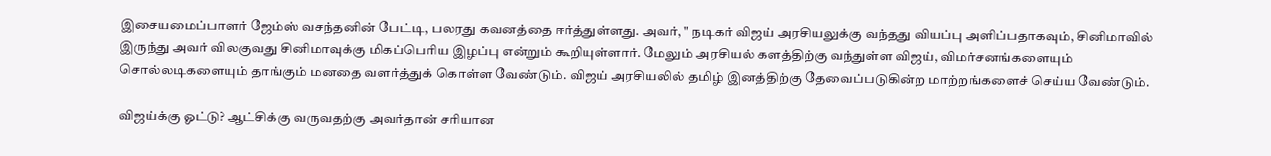இசையமைப்பாளர் ஜேம்ஸ் வசந்தனின் பேட்டி, பலரது கவனத்தை ஈர்த்துள்ளது. அவர், " நடிகர் விஜய் அரசியலுக்கு வந்தது வியப்பு அளிப்பதாகவும், சினிமாவில் இருந்து அவர் விலகுவது சினிமாவுக்கு மிகப்பெரிய இழப்பு என்றும் கூறியுள்ளார். மேலும் அரசியல் களத்திற்கு வந்துள்ள விஜய், விமர்சனங்களையும் சொல்லடிகளையும் தாங்கும் மனதை வளர்த்துக் கொள்ள வேண்டும். விஜய் அரசியலில் தமிழ் இனத்திற்கு தேவைப்படுகின்ற மாற்றங்களைச் செய்ய வேண்டும்.

விஜய்க்கு ஓட்டு? ஆட்சிக்கு வருவதற்கு அவர்தான் சரியான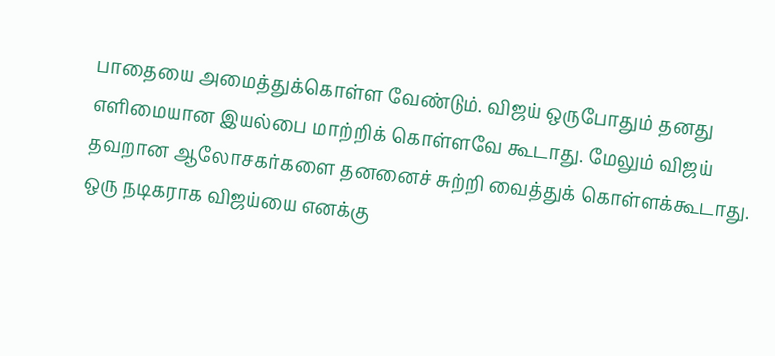பாதையை அமைத்துக்கொள்ள வேண்டும். விஜய் ஒருபோதும் தனது எளிமையான இயல்பை மாற்றிக் கொள்ளவே கூடாது. மேலும் விஜய் தவறான ஆலோசகர்களை தனனைச் சுற்றி வைத்துக் கொள்ளக்கூடாது. ஒரு நடிகராக விஜய்யை எனக்கு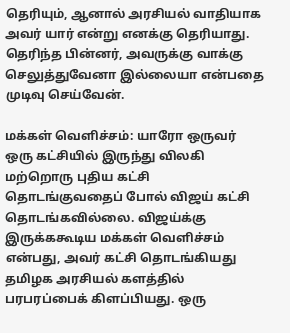தெரியும், ஆனால் அரசியல் வாதியாக அவர் யார் என்று எனக்கு தெரியாது. தெரிந்த பின்னர், அவருக்கு வாக்கு செலுத்துவேனா இல்லையா என்பதை முடிவு செய்வேன்.

மக்கள் வெளிச்சம்: யாரோ ஒருவர் ஒரு கட்சியில் இருந்து விலகி மற்றொரு புதிய கட்சி தொடங்குவதைப் போல் விஜய் கட்சி தொடங்கவில்லை. விஜய்க்கு இருக்ககூடிய மக்கள் வெளிச்சம் என்பது, அவர் கட்சி தொடங்கியது தமிழக அரசியல் களத்தில் பரபரப்பைக் கிளப்பியது. ஒரு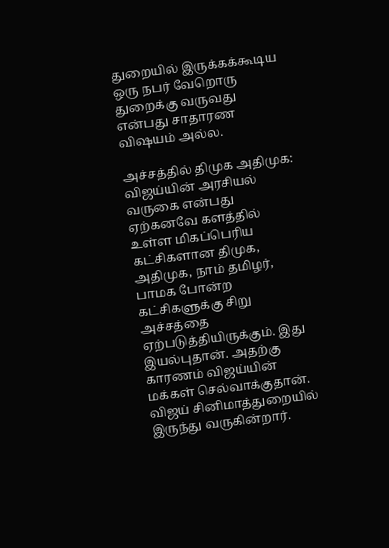துறையில் இருக்கக்கூடிய ஒரு நபர் வேறொரு துறைக்கு வருவது என்பது சாதாரண விஷயம் அல்ல.

அச்சத்தில் திமுக அதிமுக: விஜய்யின் அரசியல் வருகை என்பது ஏற்கனவே களத்தில் உள்ள மிகப்பெரிய கட்சிகளான திமுக, அதிமுக, நாம் தமிழர், பாமக போன்ற கட்சிகளுக்கு சிறு அச்சத்தை ஏற்படுத்தியிருக்கும். இது இயல்புதான். அதற்கு காரணம் விஜய்யின் மக்கள் செல்வாக்குதான். விஜய் சினிமாத்துறையில் இருந்து வருகின்றார்.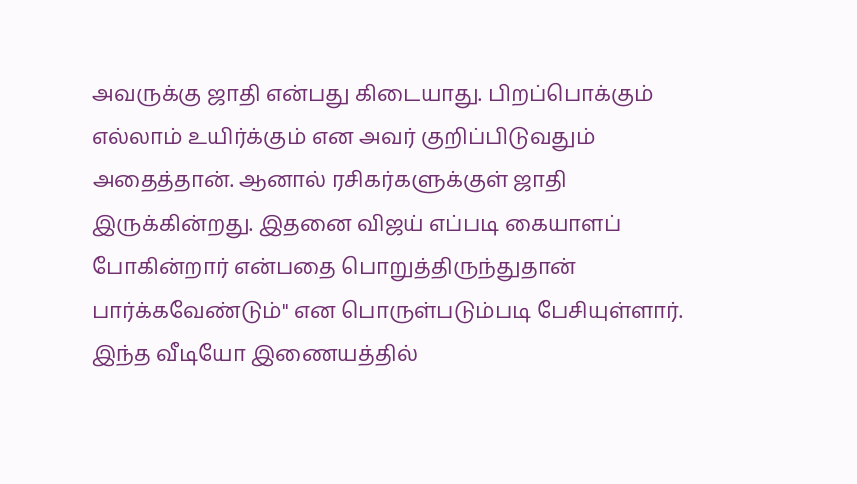அவருக்கு ஜாதி என்பது கிடையாது. பிறப்பொக்கும் எல்லாம் உயிர்க்கும் என அவர் குறிப்பிடுவதும் அதைத்தான். ஆனால் ரசிகர்களுக்குள் ஜாதி இருக்கின்றது. இதனை விஜய் எப்படி கையாளப் போகின்றார் என்பதை பொறுத்திருந்துதான் பார்க்கவேண்டும்" என பொருள்படும்படி பேசியுள்ளார். இந்த வீடியோ இணையத்தில்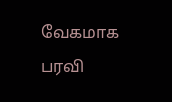வேகமாக பரவி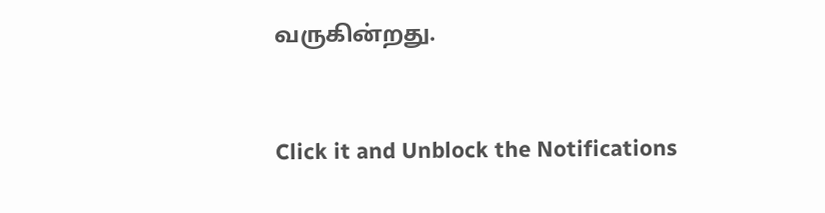வருகின்றது.


Click it and Unblock the Notifications